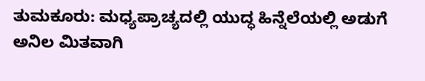ತುಮಕೂರು: ಮಧ್ಯಪ್ರಾಚ್ಯದಲ್ಲಿ ಯುದ್ಧ ಹಿನ್ನೆಲೆಯಲ್ಲಿ ಅಡುಗೆ ಅನಿಲ ಮಿತವಾಗಿ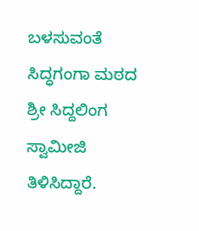ಬಳಸುವಂತೆ ಸಿದ್ಧಗಂಗಾ ಮಠದ ಶ್ರೀ ಸಿದ್ದಲಿಂಗ ಸ್ವಾಮೀಜಿ ತಿಳಿಸಿದ್ದಾರೆ.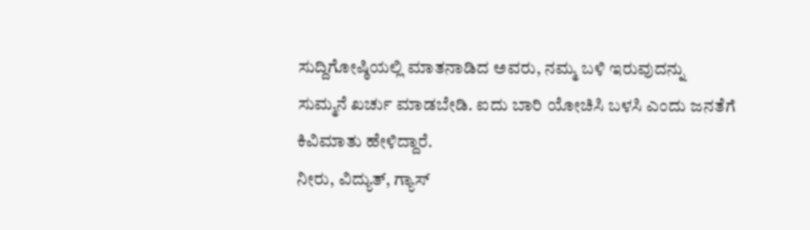ಸುದ್ದಿಗೋಷ್ಠಿಯಲ್ಲಿ ಮಾತನಾಡಿದ ಅವರು, ನಮ್ಮ ಬಳಿ ಇರುವುದನ್ನು ಸುಮ್ಮನೆ ಖರ್ಚು ಮಾಡಬೇಡಿ. ಐದು ಬಾರಿ ಯೋಚಿಸಿ ಬಳಸಿ ಎಂದು ಜನತೆಗೆ ಕಿವಿಮಾತು ಹೇಳಿದ್ದಾರೆ.
ನೀರು, ವಿದ್ಯುತ್, ಗ್ಯಾಸ್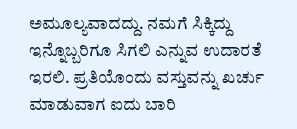ಅಮೂಲ್ಯವಾದದ್ದು. ನಮಗೆ ಸಿಕ್ಕಿದ್ದು ಇನ್ನೊಬ್ಬರಿಗೂ ಸಿಗಲಿ ಎನ್ನುವ ಉದಾರತೆ ಇರಲಿ. ಪ್ರತಿಯೊಂದು ವಸ್ತುವನ್ನು ಖರ್ಚು ಮಾಡುವಾಗ ಐದು ಬಾರಿ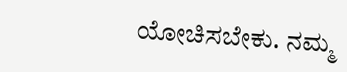ಯೋಚಿಸಬೇಕು. ನಮ್ಮ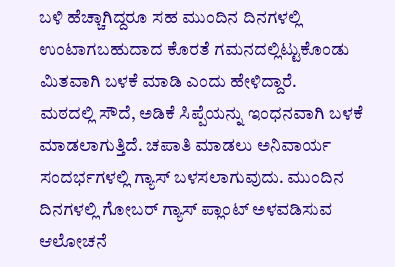ಬಳಿ ಹೆಚ್ಚಾಗಿದ್ದರೂ ಸಹ ಮುಂದಿನ ದಿನಗಳಲ್ಲಿ ಉಂಟಾಗಬಹುದಾದ ಕೊರತೆ ಗಮನದಲ್ಲಿಟ್ಟುಕೊಂಡು ಮಿತವಾಗಿ ಬಳಕೆ ಮಾಡಿ ಎಂದು ಹೇಳಿದ್ದಾರೆ.
ಮಠದಲ್ಲಿ ಸೌದೆ, ಅಡಿಕೆ ಸಿಪ್ಪೆಯನ್ನು ಇಂಧನವಾಗಿ ಬಳಕೆ ಮಾಡಲಾಗುತ್ತಿದೆ. ಚಪಾತಿ ಮಾಡಲು ಅನಿವಾರ್ಯ ಸಂದರ್ಭಗಳಲ್ಲಿ ಗ್ಯಾಸ್ ಬಳಸಲಾಗುವುದು. ಮುಂದಿನ ದಿನಗಳಲ್ಲಿ ಗೋಬರ್ ಗ್ಯಾಸ್ ಪ್ಲಾಂಟ್ ಅಳವಡಿಸುವ ಆಲೋಚನೆ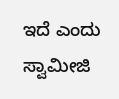ಇದೆ ಎಂದು ಸ್ವಾಮೀಜಿ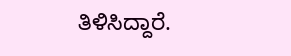ತಿಳಿಸಿದ್ದಾರೆ.